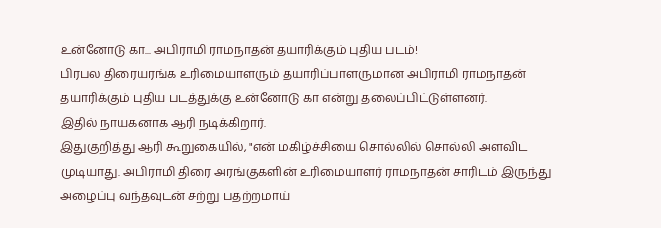உன்னோடு கா... அபிராமி ராமநாதன் தயாரிக்கும் புதிய படம்!
பிரபல திரையரங்க உரிமையாளரும் தயாரிப்பாளருமான அபிராமி ராமநாதன் தயாரிக்கும் புதிய படத்துக்கு உன்னோடு கா என்று தலைப்பிட்டுள்ளனர்.
இதில் நாயகனாக ஆரி நடிக்கிறார்.
இதுகுறித்து ஆரி கூறுகையில், "என் மகிழ்ச்சியை சொல்லில் சொல்லி அளவிட முடியாது. அபிராமி திரை அரங்குகளின் உரிமையாளர் ராமநாதன் சாரிடம் இருந்து அழைப்பு வந்தவுடன் சற்று பதற்றமாய்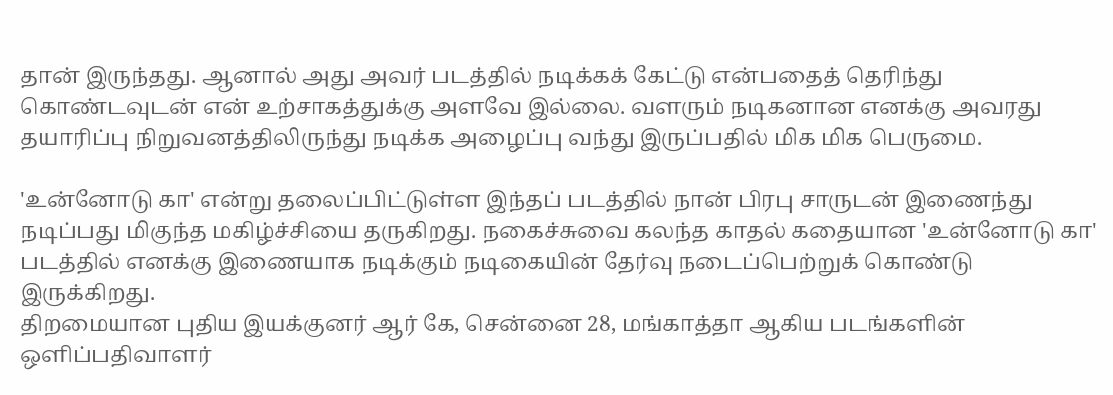தான் இருந்தது. ஆனால் அது அவர் படத்தில் நடிக்கக் கேட்டு என்பதைத் தெரிந்து கொண்டவுடன் என் உற்சாகத்துக்கு அளவே இல்லை. வளரும் நடிகனான எனக்கு அவரது தயாரிப்பு நிறுவனத்திலிருந்து நடிக்க அழைப்பு வந்து இருப்பதில் மிக மிக பெருமை.

'உன்னோடு கா' என்று தலைப்பிட்டுள்ள இந்தப் படத்தில் நான் பிரபு சாருடன் இணைந்து நடிப்பது மிகுந்த மகிழ்ச்சியை தருகிறது. நகைச்சுவை கலந்த காதல் கதையான 'உன்னோடு கா' படத்தில் எனக்கு இணையாக நடிக்கும் நடிகையின் தேர்வு நடைப்பெற்றுக் கொண்டு இருக்கிறது.
திறமையான புதிய இயக்குனர் ஆர் கே, சென்னை 28, மங்காத்தா ஆகிய படங்களின் ஒளிப்பதிவாளர்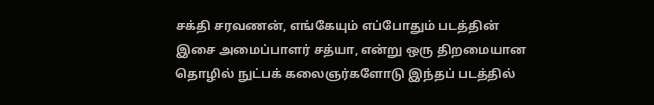சக்தி சரவணன், எங்கேயும் எப்போதும் படத்தின் இசை அமைப்பாளர் சத்யா, என்று ஒரு திறமையான தொழில் நுட்பக் கலைஞர்களோடு இந்தப் படத்தில்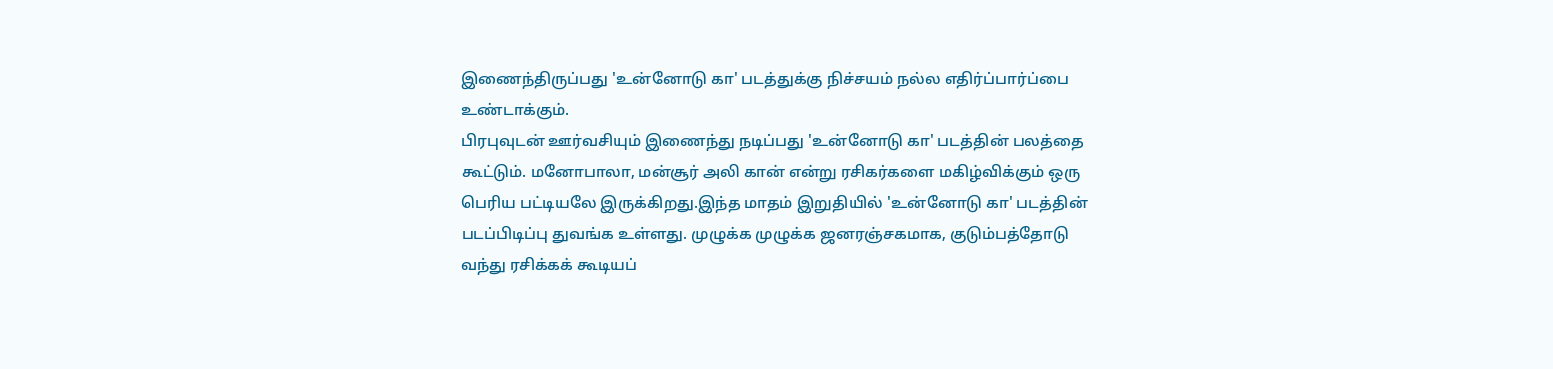இணைந்திருப்பது 'உன்னோடு கா' படத்துக்கு நிச்சயம் நல்ல எதிர்ப்பார்ப்பை உண்டாக்கும்.
பிரபுவுடன் ஊர்வசியும் இணைந்து நடிப்பது 'உன்னோடு கா' படத்தின் பலத்தை கூட்டும். மனோபாலா, மன்சூர் அலி கான் என்று ரசிகர்களை மகிழ்விக்கும் ஒரு பெரிய பட்டியலே இருக்கிறது.இந்த மாதம் இறுதியில் 'உன்னோடு கா' படத்தின் படப்பிடிப்பு துவங்க உள்ளது. முழுக்க முழுக்க ஜனரஞ்சகமாக, குடும்பத்தோடு வந்து ரசிக்கக் கூடியப்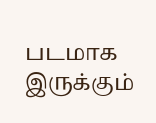படமாக இருக்கும்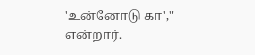'உன்னோடு கா'," என்றார்.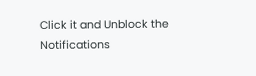Click it and Unblock the Notifications